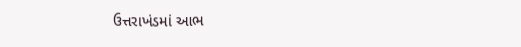ઉત્તરાખંડમાં આભ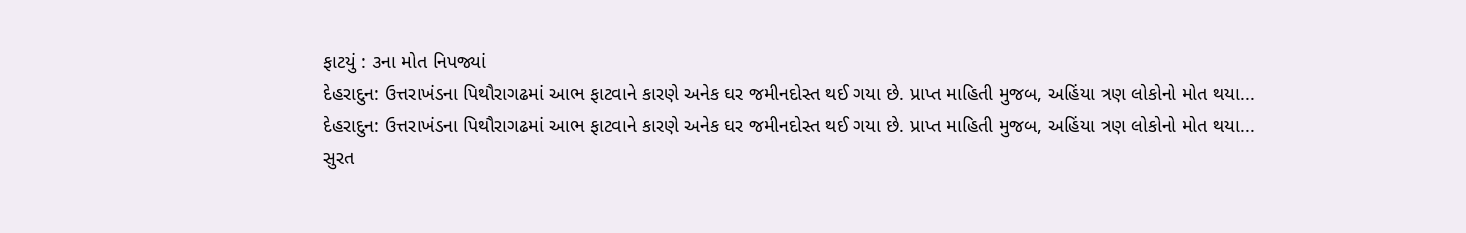ફાટયું : ૩ના મોત નિપજ્યાં
દેહરાદુન: ઉત્તરાખંડના પિથૌરાગઢમાં આભ ફાટવાને કારણે અનેક ઘર જમીનદોસ્ત થઈ ગયા છે. પ્રાપ્ત માહિતી મુજબ, અહિંયા ત્રણ લોકોનો મોત થયા...
દેહરાદુન: ઉત્તરાખંડના પિથૌરાગઢમાં આભ ફાટવાને કારણે અનેક ઘર જમીનદોસ્ત થઈ ગયા છે. પ્રાપ્ત માહિતી મુજબ, અહિંયા ત્રણ લોકોનો મોત થયા...
સુરત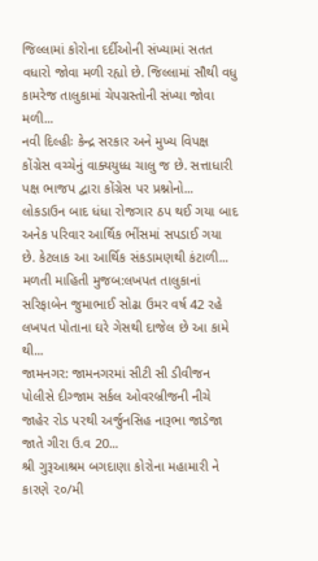જિલ્લામાં કોરોના દર્દીઓની સંખ્યામાં સતત વધારો જોવા મળી રહ્યો છે. જિલ્લામાં સૌથી વધુ કામરેજ તાલુકામાં ચેપગ્રસ્તોની સંખ્યા જોવા મળી...
નવી દિલ્હીઃ કેન્દ્ર સરકાર અને મુખ્ય વિપક્ષ કોંગ્રેસ વચ્ચેનું વાક્યયુધ્ધ ચાલુ જ છે. સત્તાધારી પક્ષ ભાજપ દ્વારા કોંગ્રેસ પર પ્રશ્નોનો...
લોકડાઉન બાદ ધંધા રોજગાર ઠપ થઈ ગયા બાદ અનેક પરિવાર આર્થિક ભીંસમાં સપડાઈ ગયા છે. કેટલાક આ આર્થિક સંકડામણથી કંટાળી...
મળતી માહિતી મુજબ:લખપત તાલુકાનાં સરિફાબેન જુમાભાઈ સોઢા ઉમર વર્ષ 42 રહે લખપત પોતાના ઘરે ગેસથી દાજેલ છે આ કામે થી...
જામનગર: જામનગરમાં સીટી સી ડીવીજન પોલીસે દીગ્જામ સર્કલ ઓવરબ્રીજની નીચે જાહેર રોડ પરથી અર્જુનસિહ નારૂભા જાડેજા જાતે ગીરા ઉ.વ 20...
શ્રી ગુરૂઆશ્રમ બગદાણા કોરોના મહામારી ને કારણે ૨૦/મી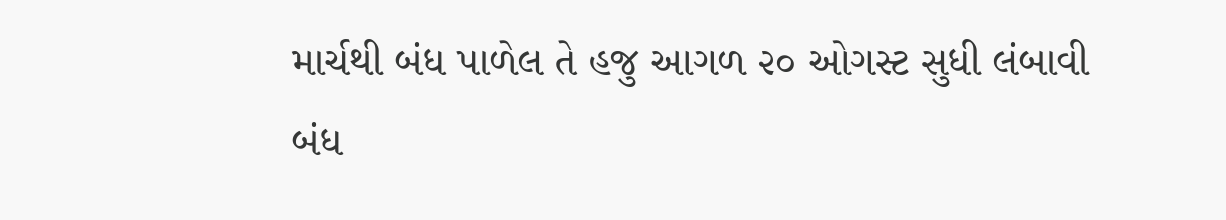માર્ચથી બંધ પાળેલ તે હજુ આગળ ૨૦ ઓગસ્ટ સુધી લંબાવી બંધ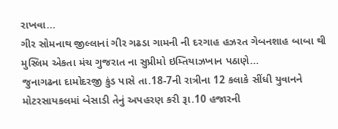રાખવા...
ગીર સોમનાથ જીલ્લાનાં ગીર ગઢડા ગામની ની દરગાહ હઝરત ગેબનશાહ બાબા થી મુસ્લિમ એકતા મંચ ગુજરાત ના સુપ્રીમો ઇમ્તિયાઝખાન પઠાણે...
જુનાગઢના દામોદરજી કુંડ પાસે તા.18-7ની રાત્રીના 12 કલાકે સીંધી યુવાનને મોટરસાયકલમાં બેસાડી તેનું અપહરણ કરી રૂા.10 હજારની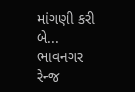માંગણી કરી બે...
ભાવનગર રેન્જ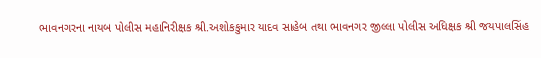ભાવનગરના નાયબ પોલીસ મહાનિરીક્ષક શ્રી.અશોકકુમાર યાદવ સાહેબ તથા ભાવનગર જીલ્લા પોલીસ અધિક્ષક શ્રી જયપાલસિંહ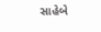સાહેબે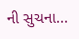ની સુચના...